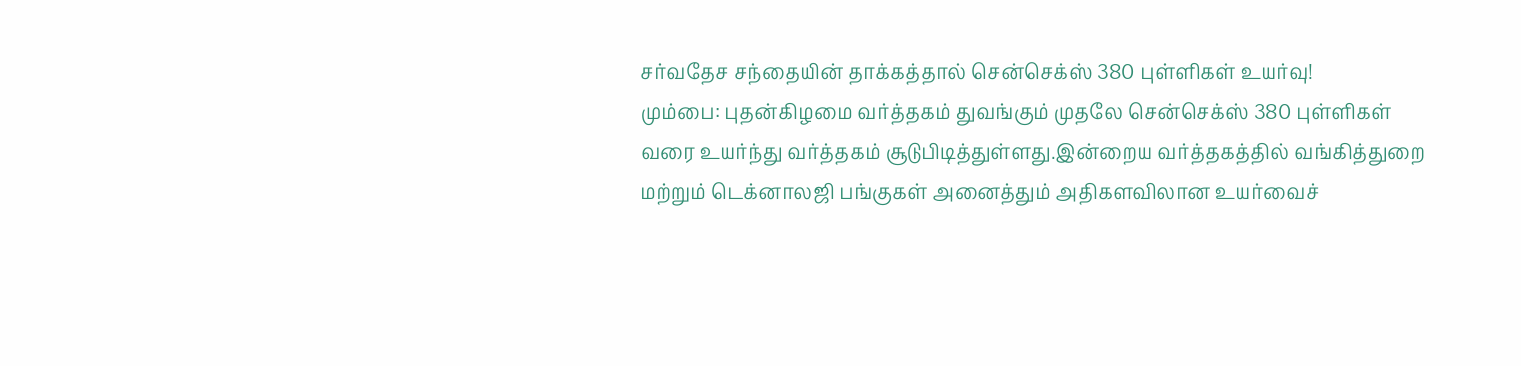சர்வதேச சந்தையின் தாக்கத்தால் சென்செக்ஸ் 380 புள்ளிகள் உயர்வு!
மும்பை: புதன்கிழமை வர்த்தகம் துவங்கும் முதலே சென்செக்ஸ் 380 புள்ளிகள் வரை உயர்ந்து வர்த்தகம் சூடுபிடித்துள்ளது.இன்றைய வர்த்தகத்தில் வங்கித்துறை மற்றும் டெக்னாலஜி பங்குகள் அனைத்தும் அதிகளவிலான உயர்வைச்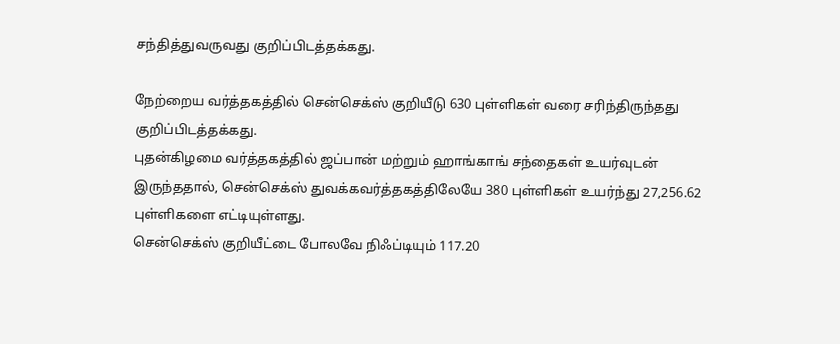சந்தித்துவருவது குறிப்பிடத்தக்கது.

நேற்றைய வர்த்தகத்தில் சென்செக்ஸ் குறியீடு 630 புள்ளிகள் வரை சரிந்திருந்தது குறிப்பிடத்தக்கது.
புதன்கிழமை வர்த்தகத்தில் ஜப்பான் மற்றும் ஹாங்காங் சந்தைகள் உயர்வுடன் இருந்ததால், சென்செக்ஸ் துவக்கவர்த்தகத்திலேயே 380 புள்ளிகள் உயர்ந்து 27,256.62 புள்ளிகளை எட்டியுள்ளது.
சென்செக்ஸ் குறியீட்டை போலவே நிஃப்டியும் 117.20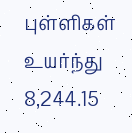புள்ளிகள் உயர்ந்து 8,244.15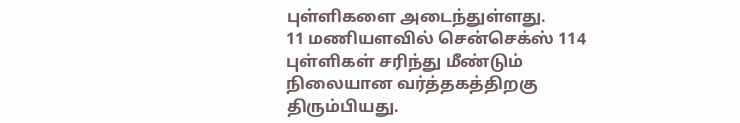புள்ளிகளை அடைந்துள்ளது.
11 மணியளவில் சென்செக்ஸ் 114 புள்ளிகள் சரிந்து மீண்டும் நிலையான வர்த்தகத்திறகு திரும்பியது.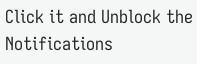Click it and Unblock the Notifications